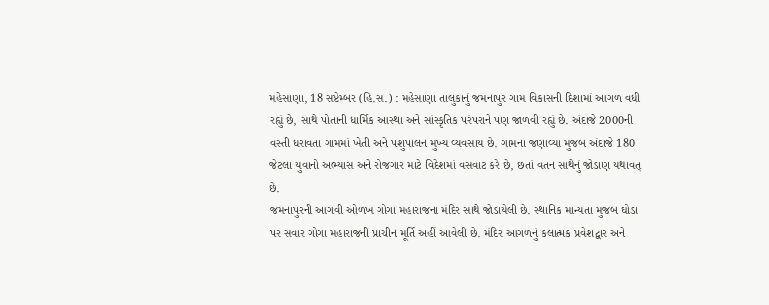મહેસાણા, 18 સપ્ટેમ્બર (હિ.સ.) : મહેસાણા તાલુકાનું જમનાપુર ગામ વિકાસની દિશામાં આગળ વધી રહ્યું છે, સાથે પોતાની ધાર્મિક આસ્થા અને સાંસ્કૃતિક પરંપરાને પણ જાળવી રહ્યું છે. અંદાજે 2000ની વસ્તી ધરાવતા ગામમાં ખેતી અને પશુપાલન મુખ્ય વ્યવસાય છે. ગામના જણાવ્યા મુજબ અંદાજે 180 જેટલા યુવાનો અભ્યાસ અને રોજગાર માટે વિદેશમાં વસવાટ કરે છે, છતાં વતન સાથેનું જોડાણ યથાવત્ છે.
જમનાપુરની આગવી ઓળખ ગોગા મહારાજના મંદિર સાથે જોડાયેલી છે. સ્થાનિક માન્યતા મુજબ ઘોડા પર સવાર ગોગા મહારાજની પ્રાચીન મૂર્તિ અહીં આવેલી છે. મંદિર આગળનું કલાત્મક પ્રવેશદ્વાર અને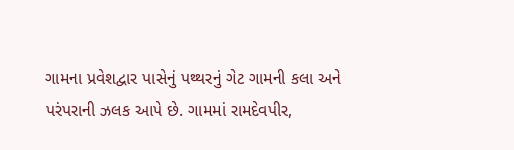ગામના પ્રવેશદ્વાર પાસેનું પથ્થરનું ગેટ ગામની કલા અને પરંપરાની ઝલક આપે છે. ગામમાં રામદેવપીર,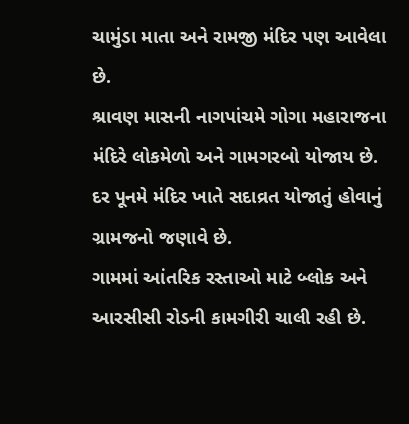ચામુંડા માતા અને રામજી મંદિર પણ આવેલા છે.
શ્રાવણ માસની નાગપાંચમે ગોગા મહારાજના મંદિરે લોકમેળો અને ગામગરબો યોજાય છે. દર પૂનમે મંદિર ખાતે સદાવ્રત યોજાતું હોવાનું ગ્રામજનો જણાવે છે.
ગામમાં આંતરિક રસ્તાઓ માટે બ્લોક અને આરસીસી રોડની કામગીરી ચાલી રહી છે.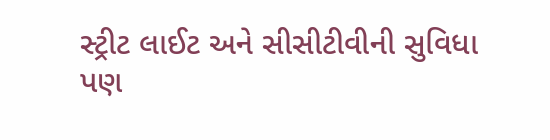સ્ટ્રીટ લાઈટ અને સીસીટીવીની સુવિધા પણ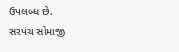ઉપલબ્ધ છે.
સરપંચ સોમાજી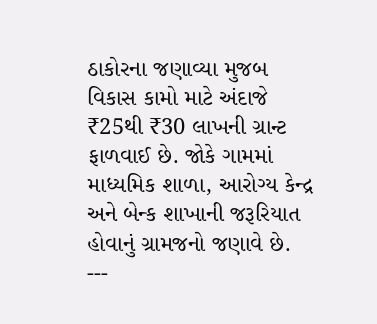ઠાકોરના જણાવ્યા મુજબ વિકાસ કામો માટે અંદાજે ₹25થી ₹30 લાખની ગ્રાન્ટ ફાળવાઈ છે. જોકે ગામમાં માધ્યમિક શાળા, આરોગ્ય કેન્દ્ર અને બેન્ક શાખાની જરૂરિયાત હોવાનું ગ્રામજનો જણાવે છે.
---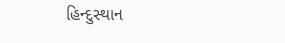હિન્દુસ્થાન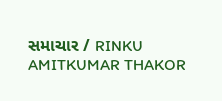સમાચાર / RINKU AMITKUMAR THAKOR